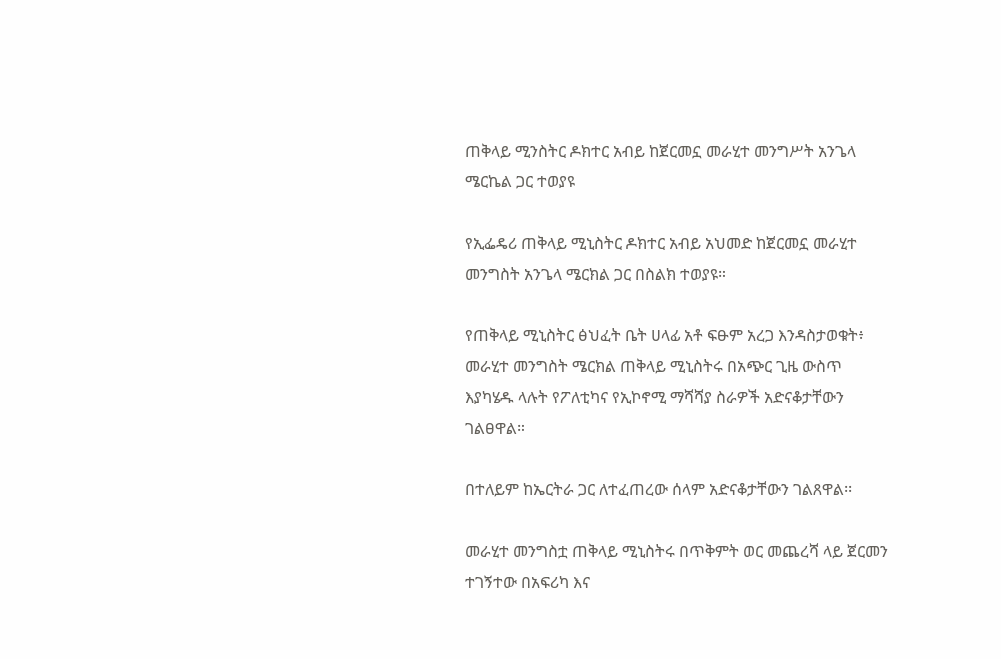ጠቅላይ ሚንስትር ዶክተር አብይ ከጀርመኗ መራሂተ መንግሥት አንጌላ ሜርኬል ጋር ተወያዩ

የኢፌዴሪ ጠቅላይ ሚኒስትር ዶክተር አብይ አህመድ ከጀርመኗ መራሂተ መንግስት አንጌላ ሜርክል ጋር በስልክ ተወያዩ።

የጠቅላይ ሚኒስትር ፅህፈት ቤት ሀላፊ አቶ ፍፁም አረጋ እንዳስታወቁት፥ መራሂተ መንግስት ሜርክል ጠቅላይ ሚኒስትሩ በአጭር ጊዜ ውስጥ እያካሄዱ ላሉት የፖለቲካና የኢኮኖሚ ማሻሻያ ስራዎች አድናቆታቸውን ገልፀዋል።

በተለይም ከኤርትራ ጋር ለተፈጠረው ሰላም አድናቆታቸውን ገልጸዋል፡፡

መራሂተ መንግስቷ ጠቅላይ ሚኒስትሩ በጥቅምት ወር መጨረሻ ላይ ጀርመን ተገኝተው በአፍሪካ እና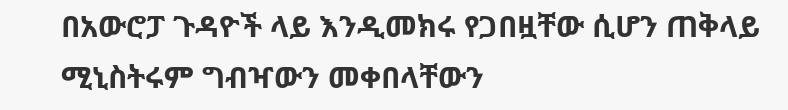በአውሮፓ ጉዳዮች ላይ እንዲመክሩ የጋበዟቸው ሲሆን ጠቅላይ ሚኒስትሩም ግብዣውን መቀበላቸውን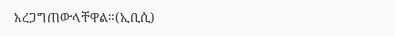አረጋግጠውላቸዋል።(ኢቢሲ)